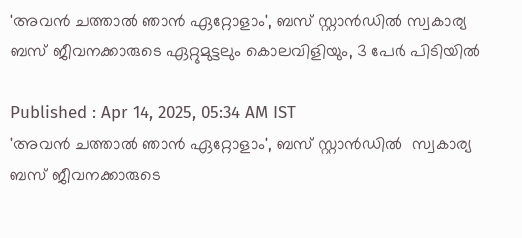'അവൻ ചത്താൽ ഞാൻ ഏറ്റോളാം', ബസ് സ്റ്റാൻഡിൽ സ്വകാര്യ ബസ് ജീവനക്കാരുടെ ഏറ്റുമുട്ടലും കൊലവിളിയും, 3 പേ‍ർ പിടിയിൽ

Published : Apr 14, 2025, 05:34 AM IST
'അവൻ ചത്താൽ ഞാൻ ഏറ്റോളാം', ബസ് സ്റ്റാൻഡിൽ  സ്വകാര്യ ബസ് ജീവനക്കാരുടെ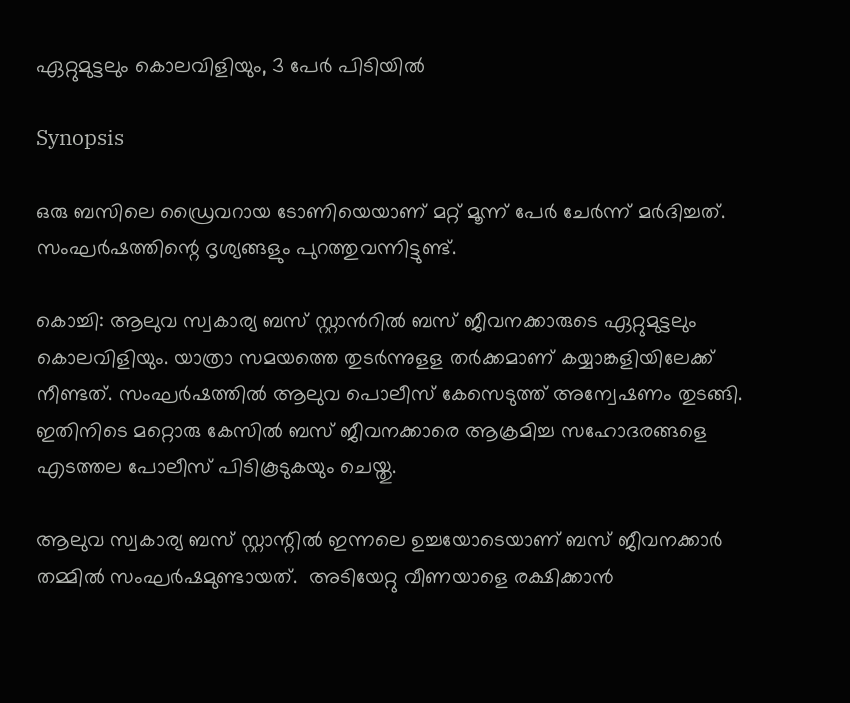ഏറ്റുമുട്ടലും കൊലവിളിയും, 3 പേ‍ർ പിടിയിൽ

Synopsis

ഒരു ബസിലെ ഡ്രൈവറായ ടോണിയെയാണ് മറ്റ് മൂന്ന് പേർ ചേർന്ന് മർദിച്ചത്. സംഘർഷത്തിന്റെ ദൃശ്യങ്ങളും പുറത്തുവന്നിട്ടുണ്ട്.

കൊച്ചി: ആലുവ സ്വകാര്യ ബസ് സ്റ്റാൻറിൽ ബസ് ജീവനക്കാരുടെ ഏറ്റുമുട്ടലും കൊലവിളിയും. യാത്രാ സമയത്തെ തുടർന്നുളള തർക്കമാണ് കയ്യാങ്കളിയിലേക്ക് നീണ്ടത്. സംഘർഷത്തിൽ ആലുവ പൊലീസ് കേസെടുത്ത് അന്വേഷണം തുടങ്ങി. ഇതിനിടെ മറ്റൊരു കേസിൽ ബസ് ജീവനക്കാരെ ആക്രമിച്ച സഹോദരങ്ങളെ എടത്തല പോലീസ് പിടികൂടുകയും ചെയ്തു.

ആലുവ സ്വകാര്യ ബസ് സ്റ്റാന്റിൽ ഇന്നലെ ഉച്ചയോടെയാണ് ബസ് ജീവനക്കാർ തമ്മിൽ സംഘർഷമുണ്ടായത്.  അടിയേറ്റു വീണയാളെ രക്ഷിക്കാൻ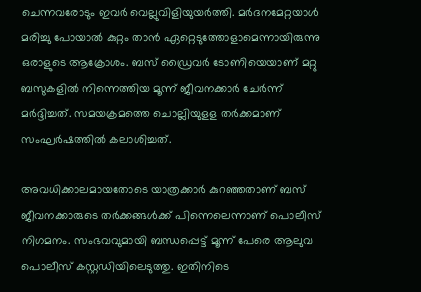ചെന്നവരോടും ഇവർ വെല്ലുവിളിയുയർത്തി. മർദനമേറ്റയാൾ മരിച്ചു പോയാൽ കുറ്റം താൻ ഏറ്റെടുത്തോളാമെന്നായിരുന്നു ഒരാളുടെ ആക്രോശം. ബസ് ഡ്രൈവർ ടോണിയെയാണ് മറ്റു ബസുകളിൽ നിന്നെത്തിയ മൂന്ന് ജീവനക്കാർ ചേർന്ന് മർദ്ദിച്ചത്. സമയക്രമത്തെ ചൊല്ലിയുളള തർക്കമാണ് സംഘർഷത്തിൽ കലാശിച്ചത്.

അവധിക്കാലമായതോടെ യാത്രക്കാർ കുറഞ്ഞ‌താണ് ബസ് ജീവനക്കാരുടെ തർക്കങ്ങൾക്ക് പിന്നെലെന്നാണ് പൊലീസ് നിഗമനം. സംഭവവുമായി ബന്ധപ്പെട്ട് മൂന്ന് പേരെ ആലുവ പൊലീസ് കസ്റ്റഡിയിലെടുത്തു. ഇതിനിടെ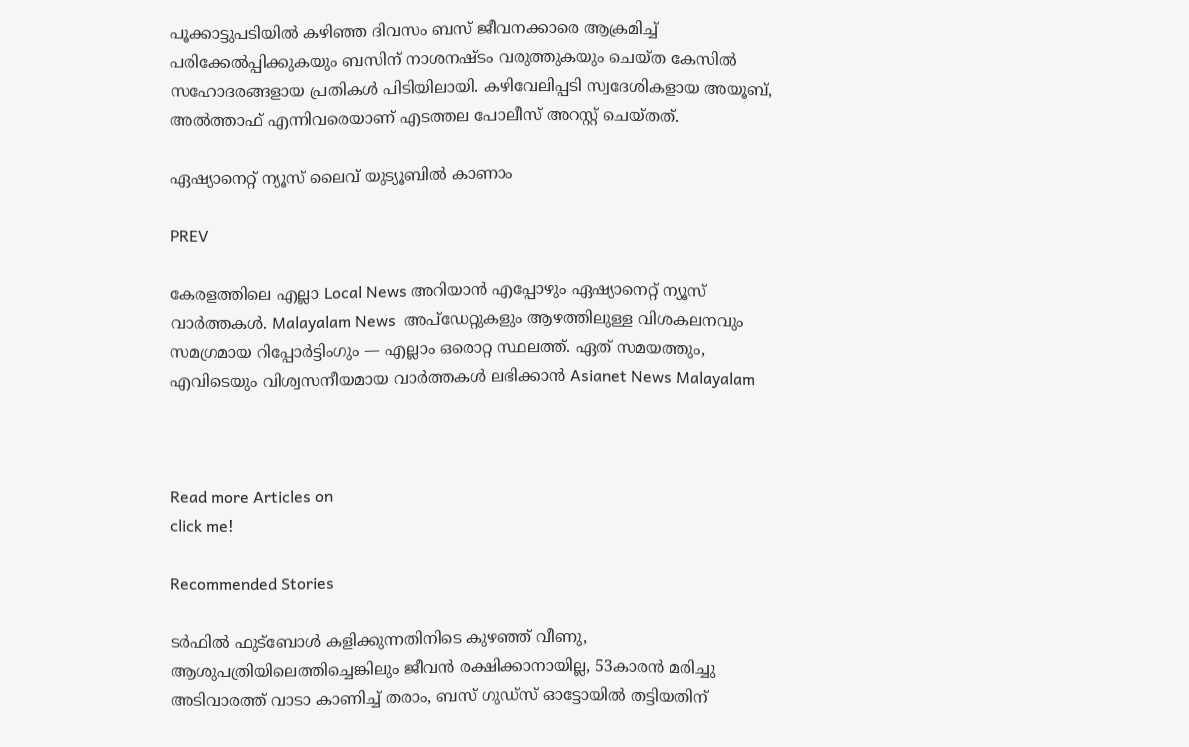പൂക്കാട്ടുപടിയിൽ കഴിഞ്ഞ ദിവസം ബസ് ജീവനക്കാരെ ആക്രമിച്ച് പരിക്കേൽപ്പിക്കുകയും ബസിന് നാശനഷ്ടം വരുത്തുകയും ചെയ്ത കേസിൽ സഹോദരങ്ങളായ പ്രതികൾ പിടിയിലായി. കഴിവേലിപ്പടി സ്വദേശികളായ അയൂബ്, അൽത്താഫ് എന്നിവരെയാണ് എടത്തല പോലീസ് അറസ്റ്റ് ചെയ്തത്.

ഏഷ്യാനെറ്റ് ന്യൂസ് ലൈവ് യുട്യൂബിൽ കാണാം

PREV

കേരളത്തിലെ എല്ലാ Local News അറിയാൻ എപ്പോഴും ഏഷ്യാനെറ്റ് ന്യൂസ് വാർത്തകൾ. Malayalam News  അപ്‌ഡേറ്റുകളും ആഴത്തിലുള്ള വിശകലനവും സമഗ്രമായ റിപ്പോർട്ടിംഗും — എല്ലാം ഒരൊറ്റ സ്ഥലത്ത്. ഏത് സമയത്തും, എവിടെയും വിശ്വസനീയമായ വാർത്തകൾ ലഭിക്കാൻ Asianet News Malayalam



Read more Articles on
click me!

Recommended Stories

ടർഫിൽ ഫുട്ബോൾ കളിക്കുന്നതിനിടെ കുഴഞ്ഞ് വീണു, ആശുപത്രിയിലെത്തിച്ചെങ്കിലും ജീവൻ രക്ഷിക്കാനായില്ല, 53കാരൻ മരിച്ചു
അടിവാരത്ത് വാടാ കാണിച്ച് തരാം, ബസ് ഗുഡ്സ് ഓട്ടോയിൽ തട്ടിയതിന്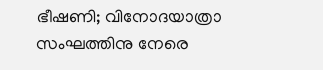ഭീഷണി; വിനോദയാത്രാ സംഘത്തിനു നേരെ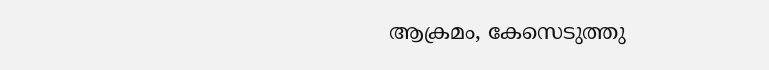ആക്രമം, കേസെടുത്തു